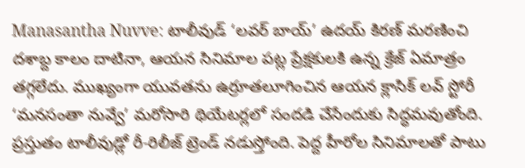Manasantha Nuvve: టాలీవుడ్ ‘లవర్ బాయ్’ ఉదయ్ కిరణ్ మరణించి దశాబ్ద కాలం దాటినా, ఆయన సినిమాల పట్ల ప్రేక్షకులకి ఉన్న క్రేజ్ ఏమాత్రం తగ్గలేదు. ముఖ్యంగా యువతను ఉర్రూతలూగించిన ఆయన క్లాసిక్ లవ్ స్టోరీ ‘మనసంతా నువ్వే’ మరోసారి థియేటర్లలో సందడి చేసేందుకు సిద్ధమవుతోంది. ప్రస్తుతం టాలీవుడ్లో రీ-రిలీజ్ ట్రెండ్ నడుస్తోంది. పెద్ద హీరోల సినిమాలతో పాటు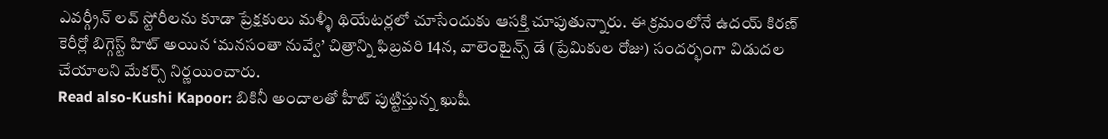ఎవర్గ్రీన్ లవ్ స్టోరీలను కూడా ప్రేక్షకులు మళ్ళీ థియేటర్లలో చూసేందుకు ఆసక్తి చూపుతున్నారు. ఈ క్రమంలోనే ఉదయ్ కిరణ్ కెరీర్లో బిగ్గెస్ట్ హిట్ అయిన ‘మనసంతా నువ్వే’ చిత్రాన్ని ఫిబ్రవరి 14న, వాలెంటైన్స్ డే (ప్రేమికుల రోజు) సందర్భంగా విడుదల చేయాలని మేకర్స్ నిర్ణయించారు.
Read also-Kushi Kapoor: బికినీ అందాలతో హీట్ పుట్టిస్తున్న ఖుషీ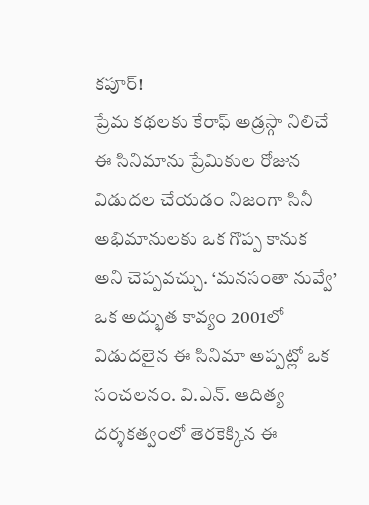కపూర్!
ప్రేమ కథలకు కేరాఫ్ అడ్రస్గా నిలిచే ఈ సినిమాను ప్రేమికుల రోజున విడుదల చేయడం నిజంగా సినీ అభిమానులకు ఒక గొప్ప కానుక అని చెప్పవచ్చు. ‘మనసంతా నువ్వే’ ఒక అద్భుత కావ్యం 2001లో విడుదలైన ఈ సినిమా అప్పట్లో ఒక సంచలనం. వి.ఎన్. ఆదిత్య దర్శకత్వంలో తెరకెక్కిన ఈ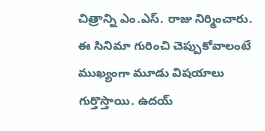చిత్రాన్ని ఎం.ఎస్. రాజు నిర్మించారు. ఈ సినిమా గురించి చెప్పుకోవాలంటే ముఖ్యంగా మూడు విషయాలు గుర్తొస్తాయి. ఉదయ్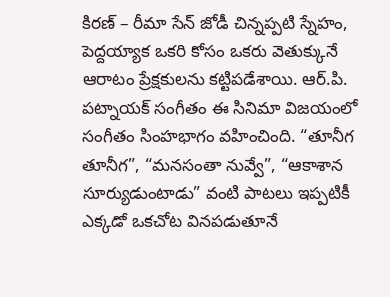కిరణ్ – రీమా సేన్ జోడీ చిన్నప్పటి స్నేహం, పెద్దయ్యాక ఒకరి కోసం ఒకరు వెతుక్కునే ఆరాటం ప్రేక్షకులను కట్టిపడేశాయి. ఆర్.పి. పట్నాయక్ సంగీతం ఈ సినిమా విజయంలో సంగీతం సింహభాగం వహించింది. “తూనీగ తూనీగ”, “మనసంతా నువ్వే”, “ఆకాశాన సూర్యుడుంటాడు” వంటి పాటలు ఇప్పటికీ ఎక్కడో ఒకచోట వినపడుతూనే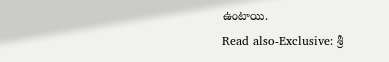ఉంటాయి.
Read also-Exclusive: శ్రీ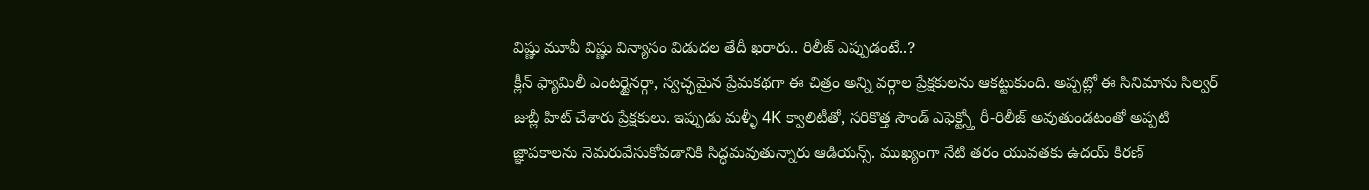విష్ణు మూవీ విష్ణు విన్యాసం విడుదల తేదీ ఖరారు.. రిలీజ్ ఎప్పుడంటే..?
క్లీన్ ఫ్యామిలీ ఎంటర్టైనర్గా, స్వచ్ఛమైన ప్రేమకథగా ఈ చిత్రం అన్ని వర్గాల ప్రేక్షకులను ఆకట్టుకుంది. అప్పట్లో ఈ సినిమాను సిల్వర్ జుబ్లీ హిట్ చేశారు ప్రేక్షకులు. ఇప్పుడు మళ్ళీ 4K క్వాలిటీతో, సరికొత్త సౌండ్ ఎఫెక్ట్స్తో రీ-రిలీజ్ అవుతుండటంతో అప్పటి జ్ఞాపకాలను నెమరువేసుకోవడానికి సిద్ధమవుతున్నారు ఆడియన్స్. ముఖ్యంగా నేటి తరం యువతకు ఉదయ్ కిరణ్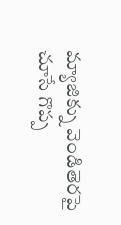మ్యాజిక్ను వెండితెరపై చూసే గొప్ప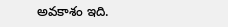అవకాశం ఇది.